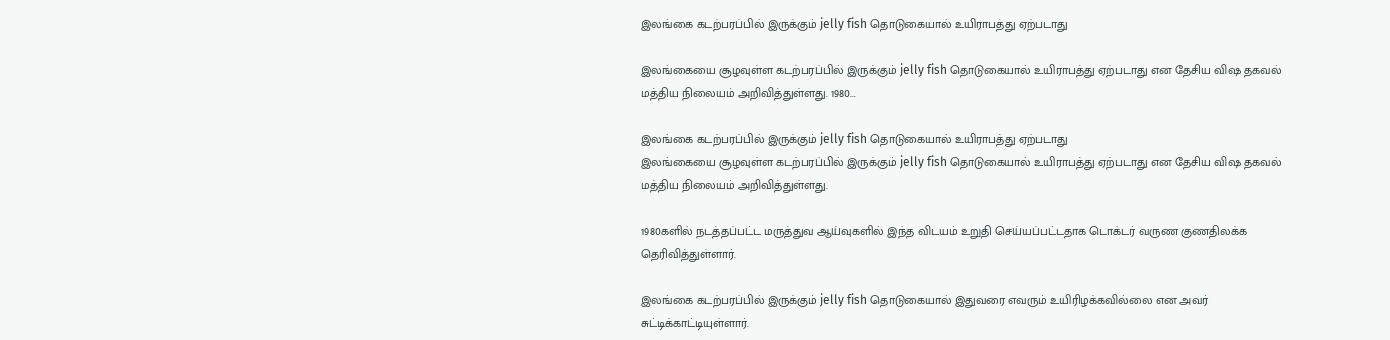இலங்கை கடற்பரப்பில் இருக்கும் jelly fish தொடுகையால் உயிராபத்து ஏற்படாது

இலங்கையை சூழவுள்ள கடற்பரப்பில் இருக்கும் jelly fish தொடுகையால் உயிராபத்து ஏற்படாது என தேசிய விஷ தகவல் மத்திய நிலையம் அறிவித்துள்ளது. 1980...

இலங்கை கடற்பரப்பில் இருக்கும் jelly fish தொடுகையால் உயிராபத்து ஏற்படாது
இலங்கையை சூழவுள்ள கடற்பரப்பில் இருக்கும் jelly fish தொடுகையால் உயிராபத்து ஏற்படாது என தேசிய விஷ தகவல் மத்திய நிலையம் அறிவித்துள்ளது.

1980களில் நடத்தப்பட்ட மருத்துவ ஆய்வுகளில் இந்த விடயம் உறுதி செய்யப்பட்டதாக டொக்டர் வருண குணதிலக்க தெரிவித்துள்ளார்.

இலங்கை கடற்பரப்பில் இருக்கும் jelly fish தொடுகையால் இதுவரை எவரும் உயிரிழக்கவில்லை என அவர் சுட்டிக்காட்டியுள்ளார்.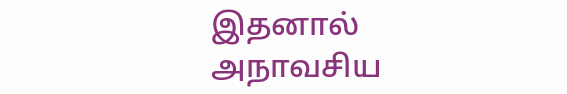இதனால் அநாவசிய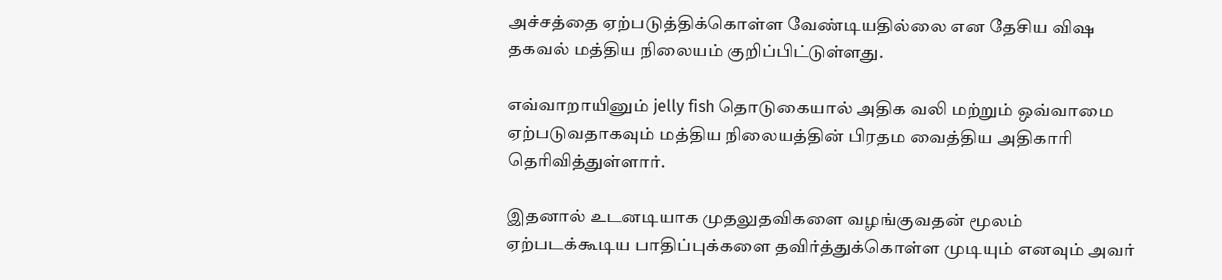அச்சத்தை ஏற்படுத்திக்கொள்ள வேண்டியதில்லை என தேசிய விஷ தகவல் மத்திய நிலையம் குறிப்பிட்டுள்ளது.

எவ்வாறாயினும் jelly fish தொடுகையால் அதிக வலி மற்றும் ஒவ்வாமை ஏற்படுவதாகவும் மத்திய நிலையத்தின் பிரதம வைத்திய அதிகாரி தெரிவித்துள்ளார்.

இதனால் உடனடியாக முதலுதவிகளை வழங்குவதன் மூலம் ஏற்படக்கூடிய பாதிப்புக்களை தவிர்த்துக்கொள்ள முடியும் எனவும் அவர்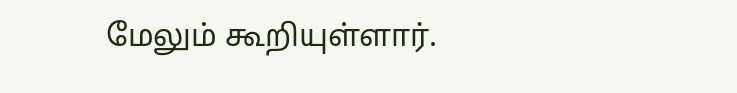மேலும் கூறியுள்ளார்.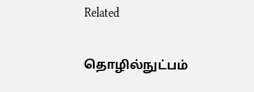Related

தொழில்நுட்பம்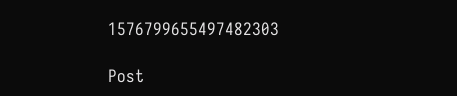1576799655497482303

Post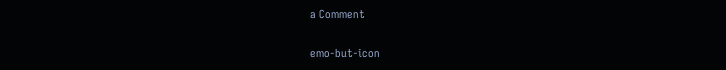a Comment

emo-but-icon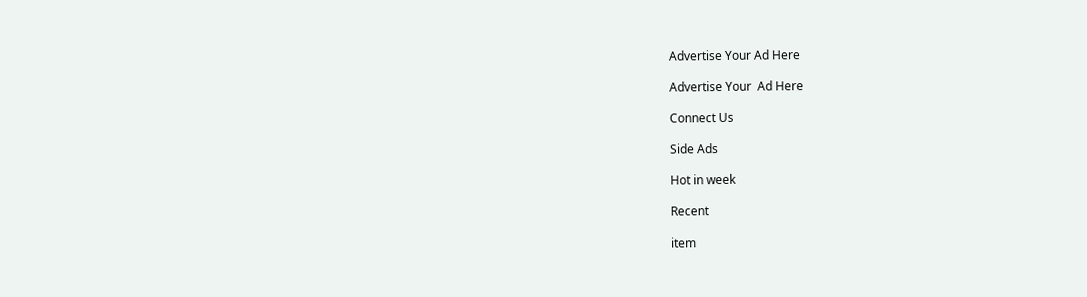Advertise Your Ad Here

Advertise Your  Ad Here

Connect Us

Side Ads

Hot in week

Recent

item